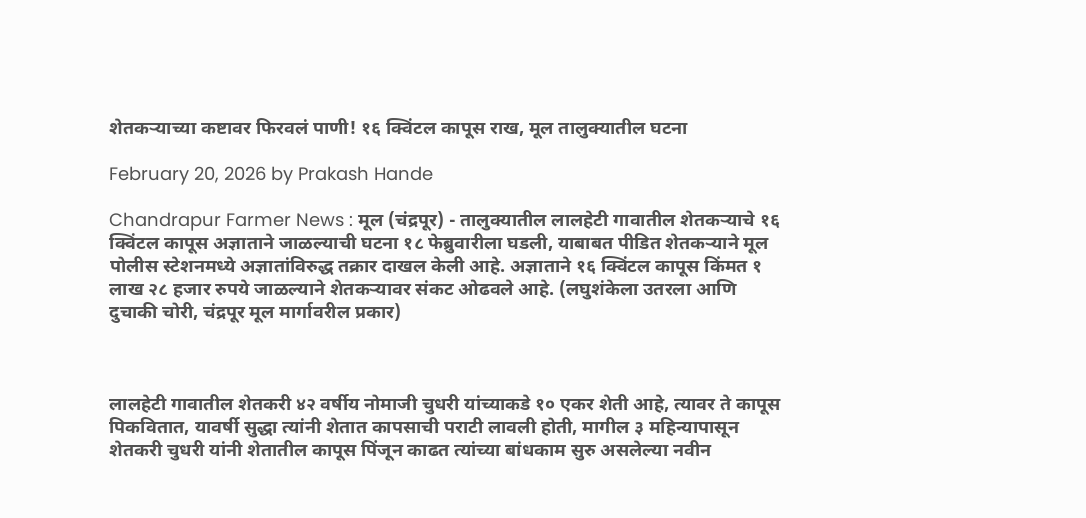शेतकऱ्याच्या कष्टावर फिरवलं पाणी! १६ क्विंटल कापूस राख, मूल तालुक्यातील घटना

February 20, 2026 by Prakash Hande

Chandrapur Farmer News : मूल (चंद्रपूर) - तालुक्यातील लालहेटी गावातील शेतकऱ्याचे १६ क्विंटल कापूस अज्ञाताने जाळल्याची घटना १८ फेब्रुवारीला घडली, याबाबत पीडित शेतकऱ्याने मूल पोलीस स्टेशनमध्ये अज्ञातांविरुद्ध तक्रार दाखल केली आहे. अज्ञाताने १६ क्विंटल कापूस किंमत १ लाख २८ हजार रुपये जाळल्याने शेतकऱ्यावर संकट ओढवले आहे. (लघुशंकेला उतरला आणि दुचाकी चोरी, चंद्रपूर मूल मार्गावरील प्रकार)



लालहेटी गावातील शेतकरी ४२ वर्षीय नोमाजी चुधरी यांच्याकडे १० एकर शेती आहे, त्यावर ते कापूस पिकवितात, यावर्षी सुद्धा त्यांनी शेतात कापसाची पराटी लावली होती, मागील ३ महिन्यापासून शेतकरी चुधरी यांनी शेतातील कापूस पिंजून काढत त्यांच्या बांधकाम सुरु असलेल्या नवीन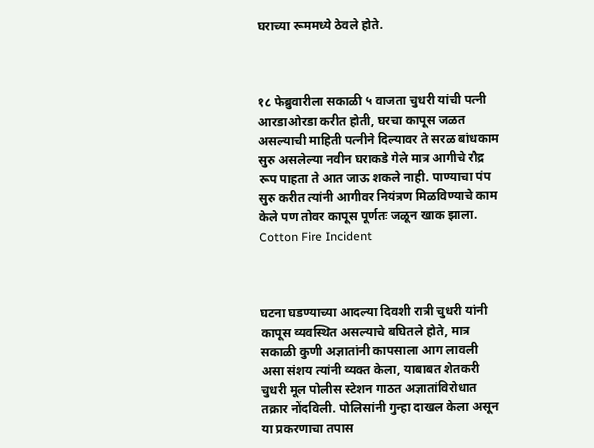घराच्या रूममध्ये ठेवले होते.



१८ फेब्रुवारीला सकाळी ५ वाजता चुधरी यांची पत्नी आरडाओरडा करीत होती, घरचा कापूस जळत असल्याची माहिती पत्नीने दिल्यावर ते सरळ बांधकाम सुरु असलेल्या नवीन घराकडे गेले मात्र आगीचे रौद्र रूप पाहता ते आत जाऊ शकले नाही. पाण्याचा पंप सुरु करीत त्यांनी आगीवर नियंत्रण मिळविण्याचे काम केले पण तोवर कापूस पूर्णतः जळून खाक झाला. Cotton Fire Incident



घटना घडण्याच्या आदल्या दिवशी रात्री चुधरी यांनी कापूस व्यवस्थित असल्याचे बघितले होते, मात्र सकाळी कुणी अज्ञातांनी कापसाला आग लावली असा संशय त्यांनी व्यक्त केला, याबाबत शेतकरी चुधरी मूल पोलीस स्टेशन गाठत अज्ञातांविरोधात तक्रार नोंदविली. पोलिसांनी गुन्हा दाखल केला असून या प्रकरणाचा तपास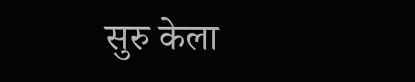सुरु केला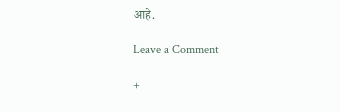आहे.

Leave a Comment

+